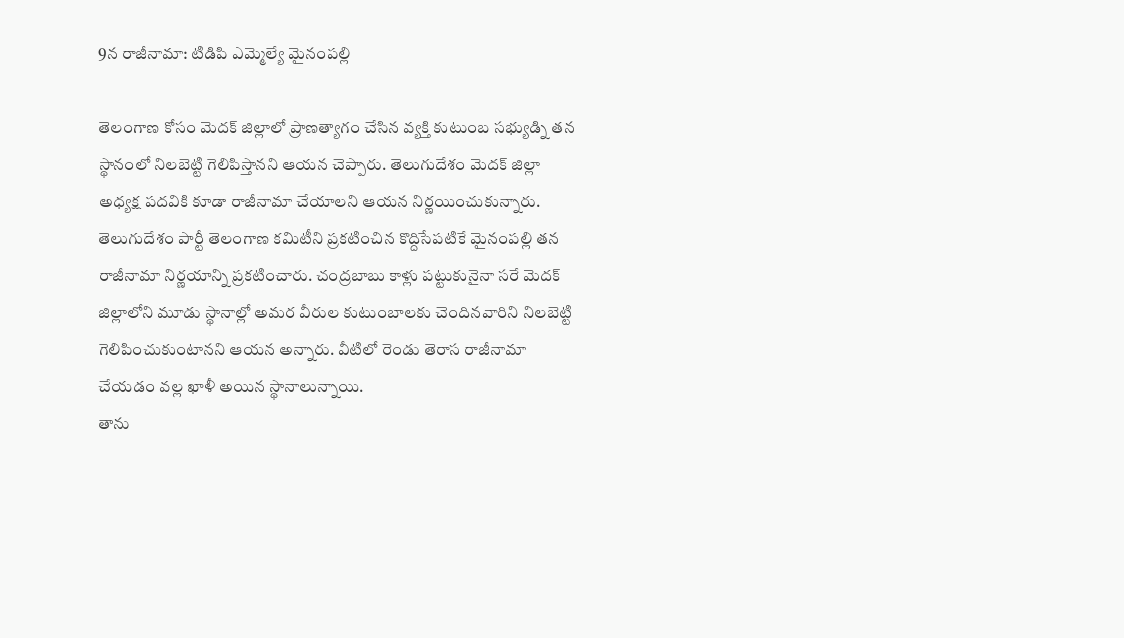9న రాజీనామా: టిడిపి ఎమ్మెల్యే మైనంపల్లి

తెలంగాణ కోసం మెదక్ జిల్లాలో ప్రాణత్యాగం చేసిన వ్యక్తి కుటుంబ సభ్యుడ్ని తన స్థానంలో నిలబెట్టి గెలిపిస్తానని ఆయన చెప్పారు. తెలుగుదేశం మెదక్ జిల్లా అధ్యక్ష పదవికి కూడా రాజీనామా చేయాలని ఆయన నిర్ణయించుకున్నారు. తెలుగుదేశం పార్టీ తెలంగాణ కమిటీని ప్రకటించిన కొద్దిసేపటికే మైనంపల్లి తన రాజీనామా నిర్ణయాన్ని ప్రకటించారు. చంద్రబాబు కాళ్లు పట్టుకునైనా సరే మెదక్ జిల్లాలోని మూడు స్థానాల్లో అమర వీరుల కుటుంబాలకు చెందినవారిని నిలబెట్టి గెలిపించుకుంటానని ఆయన అన్నారు. వీటిలో రెండు తెరాస రాజీనామా చేయడం వల్ల ఖాళీ అయిన స్థానాలున్నాయి.
తాను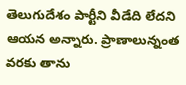తెలుగుదేశం పార్టీని వీడేది లేదని ఆయన అన్నారు. ప్రాణాలున్నంత వరకు తాను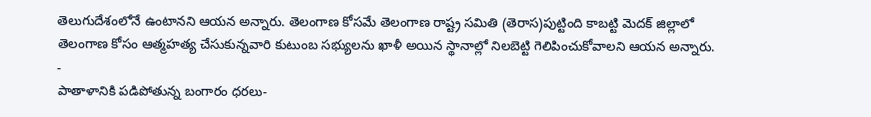తెలుగుదేశంలోనే ఉంటానని ఆయన అన్నారు. తెలంగాణ కోసమే తెలంగాణ రాష్ట్ర సమితి (తెరాస)పుట్టింది కాబట్టి మెదక్ జిల్లాలో తెలంగాణ కోసం ఆత్మహత్య చేసుకున్నవారి కుటుంబ సభ్యులను ఖాళీ అయిన స్థానాల్లో నిలబెట్టి గెలిపించుకోవాలని ఆయన అన్నారు.
-
పాతాళానికి పడిపోతున్న బంగారం ధరలు-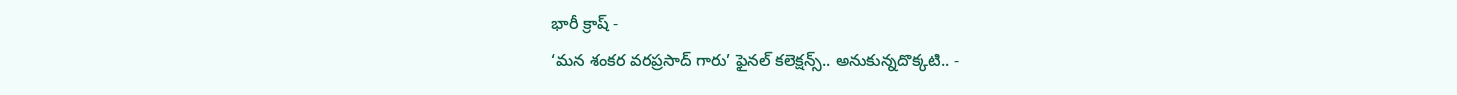భారీ క్రాష్ -
‘మన శంకర వరప్రసాద్ గారు’ ఫైనల్ కలెక్షన్స్.. అనుకున్నదొక్కటి.. -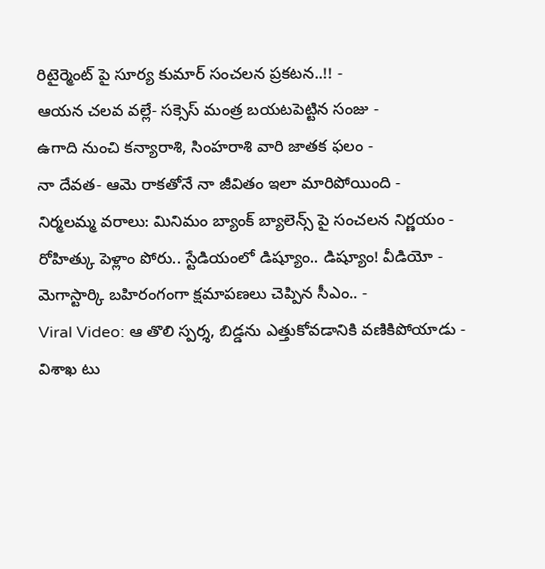రిటైర్మెంట్ పై సూర్య కుమార్ సంచలన ప్రకటన..!! -
ఆయన చలవ వల్లే- సక్సెస్ మంత్ర బయటపెట్టిన సంజు -
ఉగాది నుంచి కన్యారాశి, సింహరాశి వారి జాతక ఫలం -
నా దేవత- ఆమె రాకతోనే నా జీవితం ఇలా మారిపోయింది -
నిర్మలమ్మ వరాలు: మినిమం బ్యాంక్ బ్యాలెన్స్ పై సంచలన నిర్ణయం -
రోహిత్కు పెళ్లాం పోరు.. స్టేడియంలో డిష్యూం.. డిష్యూం! వీడియో -
మెగాస్టార్కి బహిరంగంగా క్షమాపణలు చెప్పిన సీఎం.. -
Viral Video: ఆ తొలి స్పర్శ, బిడ్డను ఎత్తుకోవడానికి వణికిపోయాడు -
విశాఖ టు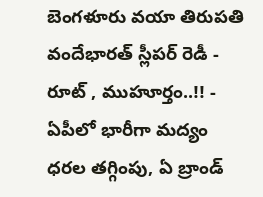బెంగళూరు వయా తిరుపతి వందేభారత్ స్లీపర్ రెడీ - రూట్ , ముహూర్తం..!! -
ఏపీలో భారీగా మద్యం ధరల తగ్గింపు, ఏ బ్రాండ్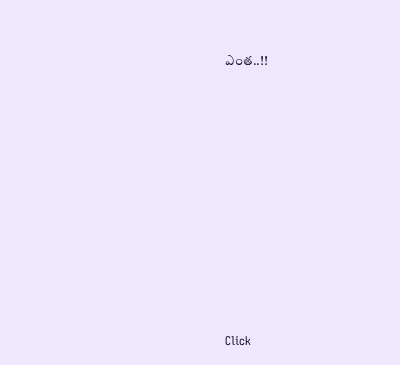ఎంత..!!












Click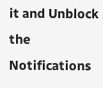it and Unblock the Notifications